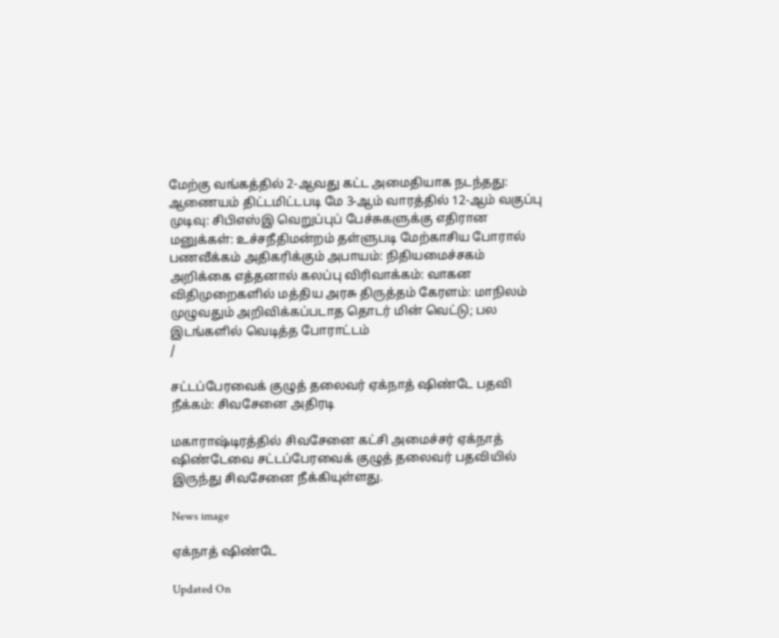மேற்கு வங்கத்தில் 2-ஆவது கட்ட அமைதியாக நடந்தது: ஆணையம் திட்டமிட்டபடி மே 3-ஆம் வாரத்தில் 12-ஆம் வகுப்பு முடிவு: சிபிஎஸ்இ வெறுப்புப் பேச்சுகளுக்கு எதிரான மனுக்கள்: உச்சநீதிமன்றம் தள்ளுபடி மேற்காசிய போரால் பணவீக்கம் அதிகரிக்கும் அபாயம்: நிதியமைச்சகம் அறிக்கை எத்தனால் கலப்பு விரிவாக்கம்: வாகன விதிமுறைகளில் மத்திய அரசு திருத்தம் கேரளம்: மாநிலம் முழுவதும் அறிவிக்கப்படாத தொடர் மின் வெட்டு; பல இடங்களில் வெடித்த போராட்டம்
/

சட்டப்பேரவைக் குழுத் தலைவர் ஏக்நாத் ஷிண்டே பதவி நீக்கம்: சிவசேனை அதிரடி

மகாராஷ்டிரத்தில் சிவசேனை கட்சி அமைச்சர் ஏக்நாத் ஷிண்டேவை சட்டப்பேரவைக் குழுத் தலைவர் பதவியில் இருந்து சிவசேனை நீக்கியுள்ளது.

News image

ஏக்நாத் ஷிண்டே

Updated On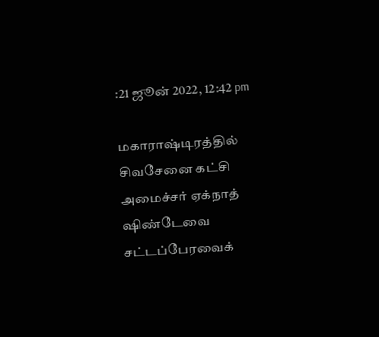:21 ஜூன் 2022, 12:42 pm

மகாராஷ்டிரத்தில் சிவசேனை கட்சி அமைச்சர் ஏக்நாத் ஷிண்டேவை சட்டப்பேரவைக்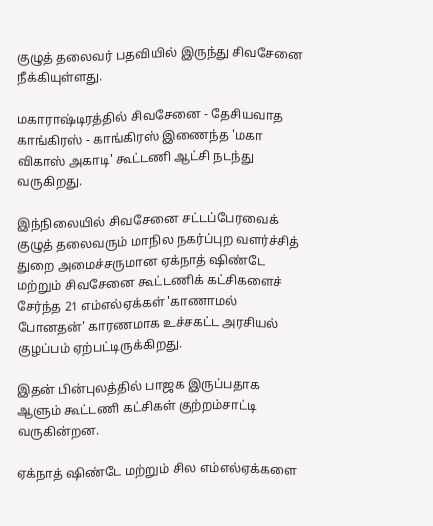குழுத் தலைவர் பதவியில் இருந்து சிவசேனை நீக்கியுள்ளது.

மகாராஷ்டிரத்தில் சிவசேனை - தேசியவாத காங்கிரஸ் - காங்கிரஸ் இணைந்த 'மகா விகாஸ் அகாடி' கூட்டணி ஆட்சி நடந்து வருகிறது.

இந்நிலையில் சிவசேனை சட்டப்பேரவைக் குழுத் தலைவரும் மாநில நகர்ப்புற வளர்ச்சித் துறை அமைச்சருமான ஏக்நாத் ஷிண்டே மற்றும் சிவசேனை கூட்டணிக் கட்சிகளைச் சேர்ந்த 21 எம்எல்ஏக்கள் 'காணாமல் போனதன்' காரணமாக உச்சகட்ட அரசியல் குழப்பம் ஏற்பட்டிருக்கிறது.

இதன் பின்புலத்தில் பாஜக இருப்பதாக ஆளும் கூட்டணி கட்சிகள் குற்றம்சாட்டி வருகின்றன.

ஏக்நாத் ஷிண்டே மற்றும் சில எம்எல்ஏக்களை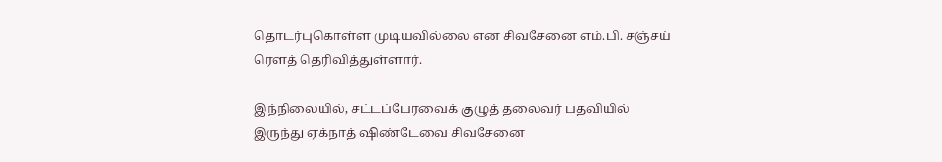தொடர்புகொள்ள முடியவில்லை என சிவசேனை எம்.பி. சஞ்சய் ரௌத் தெரிவித்துள்ளார்.

இந்நிலையில், சட்டப்பேரவைக் குழுத் தலைவர் பதவியில் இருந்து ஏக்நாத் ஷிண்டேவை சிவசேனை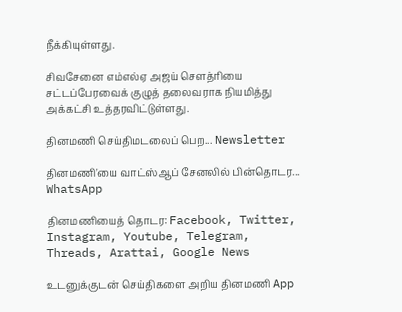நீக்கியுள்ளது.

சிவசேனை எம்எல்ஏ அஜய் சௌத்ரியை சட்டப்பேரவைக் குழுத் தலைவராக நியமித்து அக்கட்சி உத்தரவிட்டுள்ளது.

தினமணி செய்திமடலைப் பெற... Newsletter

தினமணி'யை வாட்ஸ்ஆப் சேனலில் பின்தொடர... WhatsApp

தினமணியைத் தொடர: Facebook, Twitter, Instagram, Youtube, Telegram, Threads, Arattai, Google News

உடனுக்குடன் செய்திகளை அறிய தினமணி App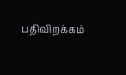பதிவிறக்கம்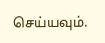செய்யவும்.